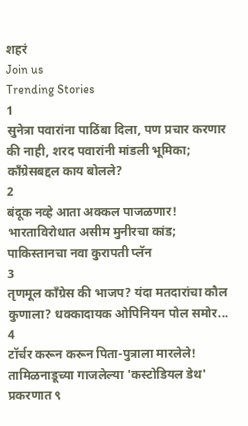शहरं
Join us
Trending Stories
1
सुनेत्रा पवारांना पाठिंबा दिला, पण प्रचार करणार की नाही, शरद पवारांनी मांडली भूमिका; काँग्रेसबद्दल काय बोलले?
2
बंदूक नव्हे आता अक्कल पाजळणार! भारताविरोधात असीम मुनीरचा कांड; पाकिस्तानचा नवा कुरापती प्लॅन
3
तृणमूल काँग्रेस की भाजप? यंदा मतदारांचा कौल कुणाला? धक्कादायक ओपिनियन पोल समोर...
4
टॉर्चर करून करून पिता-पुत्राला मारलेले! तामिळनाडूच्या गाजलेल्या 'कस्टोडियल डेथ' प्रकरणात ९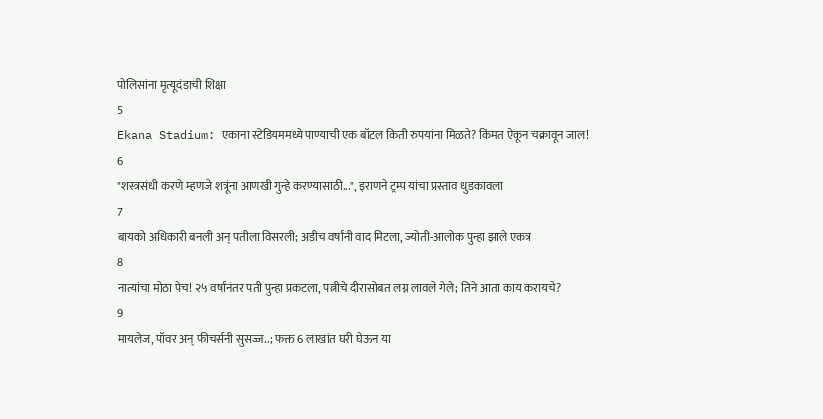पोलिसांना मृत्यूदंडाची शिक्षा
5
Ekana Stadium: एकाना स्टेडियममध्ये पाण्याची एक बॉटल किती रुपयांना मिळते? किंमत ऐकून चक्रावून जाल!
6
"शस्त्रसंधी करणे म्हणजे शत्रूंना आणखी गुन्हे करण्यासाठी...", इराणने ट्रम्प यांचा प्रस्ताव धुडकावला
7
बायको अधिकारी बनली अन् पतीला विसरली; अडीच वर्षांनी वाद मिटला, ज्योती-आलोक पुन्हा झाले एकत्र
8
नात्यांचा मोठा पेच! २५ वर्षांनंतर पती पुन्हा प्रकटला, पत्नीचे दीरासोबत लग्न लावले गेले; तिने आता काय करायचे?
9
मायलेज, पॉवर अन् फीचर्सनी सुसज्ज..; फक्त 6 लाखांत घरी घेऊन या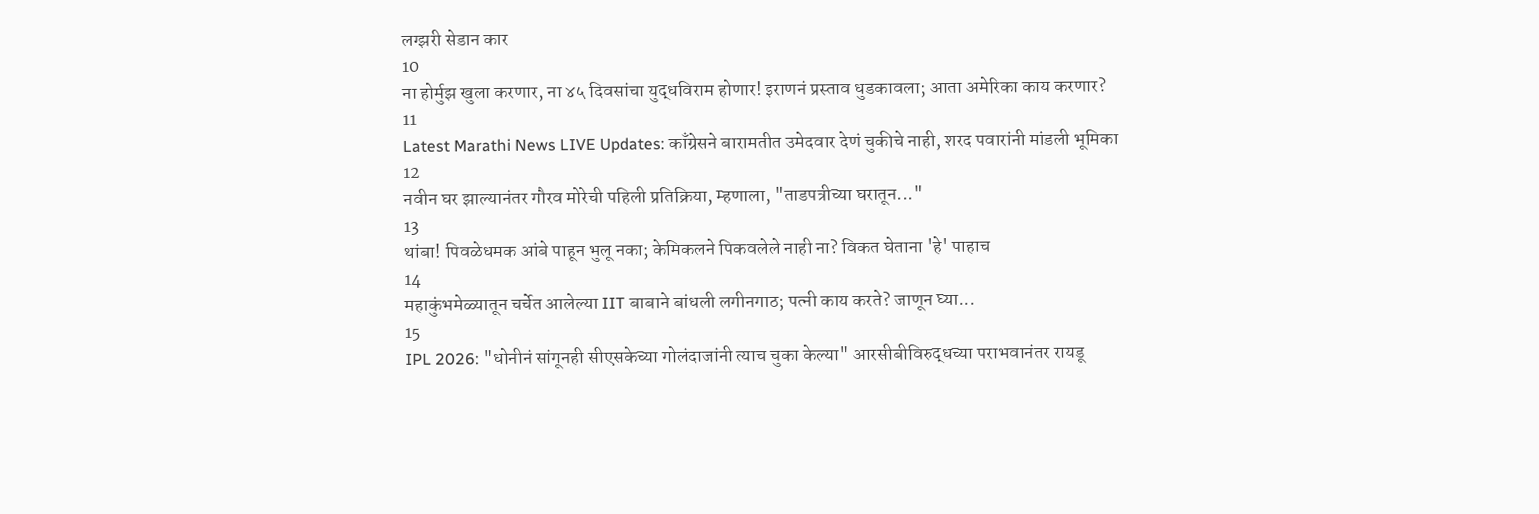लग्झरी सेडान कार
10
ना होर्मुझ खुला करणार, ना ४५ दिवसांचा युद्धविराम होणार! इराणनं प्रस्ताव धुडकावला; आता अमेरिका काय करणार?
11
Latest Marathi News LIVE Updates: काँग्रेसने बारामतीत उमेदवार देणं चुकीचे नाही, शरद पवारांनी मांडली भूमिका
12
नवीन घर झाल्यानंतर गौरव मोरेची पहिली प्रतिक्रिया, म्हणाला, "ताडपत्रीच्या घरातून..."
13
थांबा! पिवळेधमक आंबे पाहून भुलू नका; केमिकलने पिकवलेले नाही ना? विकत घेताना 'हे' पाहाच
14
महाकुंभमेळ्यातून चर्चेत आलेल्या IIT बाबाने बांधली लगीनगाठ; पत्नी काय करते? जाणून घ्या...
15
IPL 2026: "धोनीनं सांगूनही सीएसकेच्या गोलंदाजांनी त्याच चुका केल्या" आरसीबीविरुद्धच्या पराभवानंतर रायडू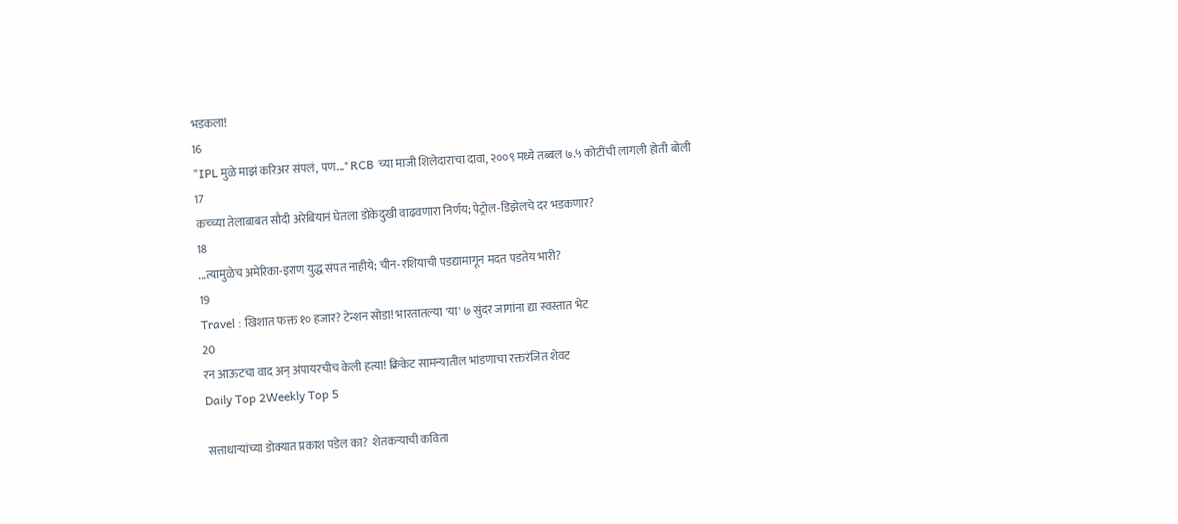भडकला!
16
"IPL मुळे माझं करिअर संपलं, पण..." RCB च्या माजी शिलेदाराचा दावा, २००९ मध्ये तब्बल ७.५ कोटींची लागली होती बोली
17
कच्च्या तेलाबाबत सौदी अरेबियानं घेतला डोकेदुखी वाढवणारा निर्णय; पेट्रोल-डिझेलचे दर भडकणार?
18
...त्यामुळेच अमेरिका-इराण युद्ध संपत नाहीये; चीन-रशियाची पडद्यामागून मदत पडतेय भारी?
19
Travel : खिशात फक्त १० हजार? टेन्शन सोडा! भारतातल्या 'या' ७ सुंदर जागांना द्या स्वस्तात भेट
20
रन आऊटचा वाद अन् अंपायरचीच केली हत्या! क्रिकेट सामन्यातील भांडणाचा रक्तरंजित शेवट
Daily Top 2Weekly Top 5

सत्ताधाऱ्यांच्या डोक्यात प्रकाश पडेल का?  शेतकऱ्याची कविता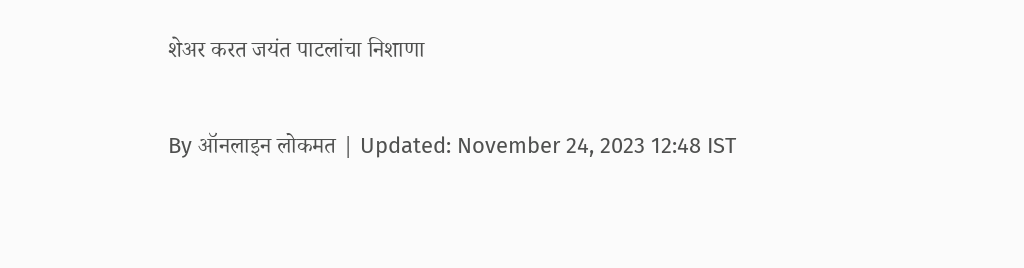शेअर करत जयंत पाटलांचा निशाणा

By ऑनलाइन लोकमत | Updated: November 24, 2023 12:48 IST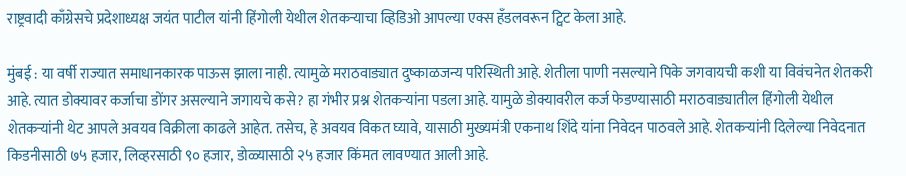राष्ट्रवादी काँग्रेसचे प्रदेशाध्यक्ष जयंत पाटील यांनी हिंगोली येथील शेतकऱ्याचा व्हिडिओ आपल्या एक्स हँडलवरून ट्विट केला आहे.

मुंबई : या वर्षी राज्यात समाधानकारक पाऊस झाला नाही. त्यामुळे मराठवाड्यात दुष्काळजन्य परिस्थिती आहे. शेतीला पाणी नसल्याने पिके जगवायची कशी या विवंचनेत शेतकरी आहे. त्यात डोक्यावर कर्जाचा डोंगर असल्याने जगायचे कसे? हा गंभीर प्रश्न शेतकऱ्यांना पडला आहे. यामुळे डोक्यावरील कर्ज फेडण्यासाठी मराठवाड्यातील हिंगोली येथील शेतकऱ्यांनी थेट आपले अवयव विक्रीला काढले आहेत. तसेच, हे अवयव विकत घ्यावे, यासाठी मुख्यमंत्री एकनाथ शिंदे यांना निवेदन पाठवले आहे. शेतकऱ्यांनी दिलेल्या निवेदनात किडनीसाठी ७५ हजार, लिव्हरसाठी ९० हजार, डोळ्यासाठी २५ हजार किंमत लावण्यात आली आहे.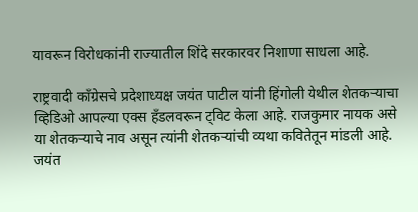यावरून विरोधकांनी राज्यातील शिंदे सरकारवर निशाणा साधला आहे.

राष्ट्रवादी काँग्रेसचे प्रदेशाध्यक्ष जयंत पाटील यांनी हिंगोली येथील शेतकऱ्याचा व्हिडिओ आपल्या एक्स हँडलवरून ट्विट केला आहे. राजकुमार नायक असे या शेतकऱ्याचे नाव असून त्यांनी शेतकऱ्यांची व्यथा कवितेतून मांडली आहे. जयंत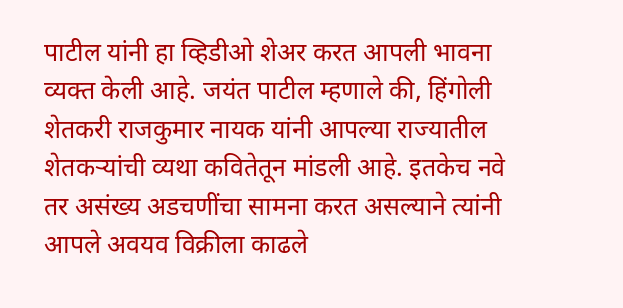पाटील यांनी हा व्हिडीओ शेअर करत आपली भावना व्यक्त केली आहे. जयंत पाटील म्हणाले की, हिंगोली शेतकरी राजकुमार नायक यांनी आपल्या राज्यातील शेतकऱ्यांची व्यथा कवितेतून मांडली आहे. इतकेच नवे तर असंख्य अडचणींचा सामना करत असल्याने त्यांनी आपले अवयव विक्रीला काढले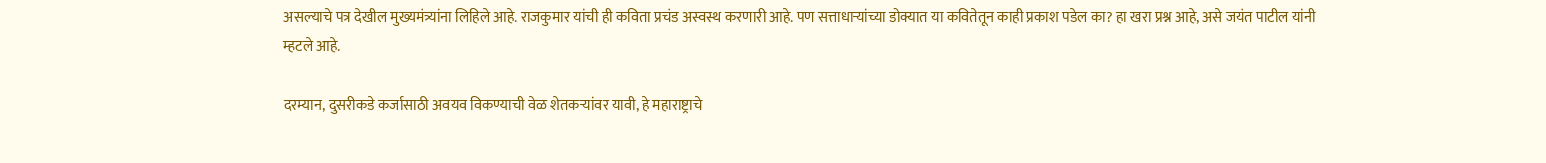असल्याचे पत्र देखील मुख्यमंत्र्यांना लिहिले आहे. राजकुमार यांची ही कविता प्रचंड अस्वस्थ करणारी आहे. पण सत्ताधाऱ्यांच्या डोक्यात या कवितेतून काही प्रकाश पडेल का? हा खरा प्रश्न आहे, असे जयंत पाटील यांनी म्हटले आहे.

दरम्यान, दुसरीकडे कर्जासाठी अवयव विकण्याची वेळ शेतकऱ्यांवर यावी, हे महाराष्ट्राचे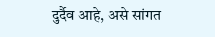दुर्दैव आहे, असे सांगत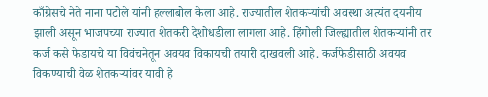काँग्रेसचे नेते नाना पटोले यांनी हल्लाबोल केला आहे. राज्यातील शेतकऱ्यांची अवस्था अत्यंत दयनीय झाली असून भाजपच्या राज्यात शेतकरी देशोधडीला लागला आहे. हिंगोली जिल्ह्यातील शेतकऱ्यांनी तर कर्ज कसे फेडायचे या विवंचनेतून अवयव विकायची तयारी दाखवली आहे. कर्जफेडीसाठी अवयव विकण्याची वेळ शेतकऱ्यांवर यावी हे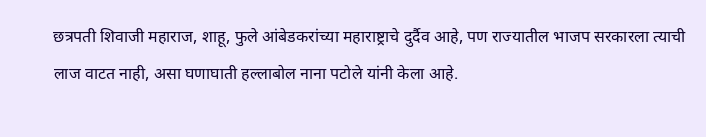छत्रपती शिवाजी महाराज, शाहू, फुले आंबेडकरांच्या महाराष्ट्राचे दुर्दैव आहे, पण राज्यातील भाजप सरकारला त्याची लाज वाटत नाही, असा घणाघाती हल्लाबोल नाना पटोले यांनी केला आहे.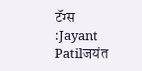टॅग्स :Jayant Patilजयंत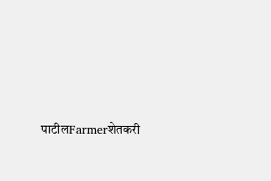पाटीलFarmerशेतकरी